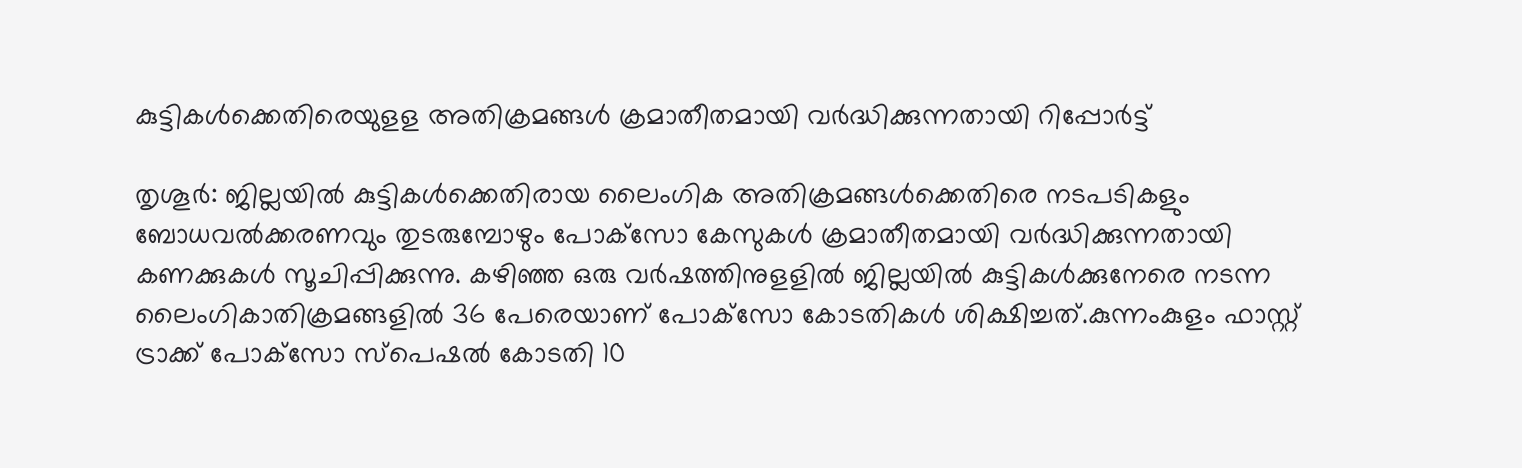കുട്ടികള്‍ക്കെതിരെയുളള അതിക്രമങ്ങള്‍ ക്രമാതീതമായി വര്‍ദ്ധിക്കുന്നതായി റിപ്പോര്‍ട്ട്‌

തൃശൂര്‍: ജില്ലയില്‍ കുട്ടികള്‍ക്കെതിരായ ലൈംഗിക അതിക്രമങ്ങള്‍ക്കെതിരെ നടപടികളും ബോധവല്‍ക്കരണവും തുടരുമ്പോഴും പോക്‌സോ കേസുകള്‍ ക്രമാതീതമായി വര്‍ദ്ധിക്കുന്നതായി കണക്കുകള്‍ സൂചിപ്പിക്കുന്നു. കഴിഞ്ഞ ഒരു വര്‍ഷത്തിനുളളില്‍ ജില്ലയില്‍ കുട്ടികള്‍ക്കുനേരെ നടന്ന ലൈംഗികാതിക്രമങ്ങളില്‍ 36 പേരെയാണ്‌ പോക്‌സോ കോടതികള്‍ ശിക്ഷിച്ചത്‌.കുന്നംകുളം ഫാസ്റ്റ്‌ ട്രാക്ക്‌ പോക്‌സോ സ്‌പെഷല്‍ കോടതി 10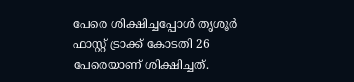പേരെ ശിക്ഷിച്ചപ്പോള്‍ തൃശൂര്‍ ഫാസ്റ്റ്‌ ട്രാക്ക്‌ കോടതി 26 പേരെയാണ്‌ ശിക്ഷിച്ചത്‌.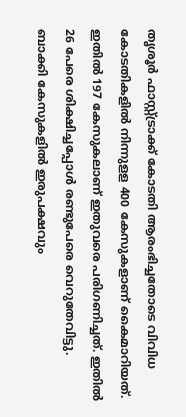തൃശൂര്‍ ഫാസ്റ്റ്‌ട്രാക്ക്‌ കോടതി ആരംഭിച്ചതോടെ വിവിധ കോടതികളില്‍ നിന്നുളള 400 കേസുകളാണ്‌ കൈമാറിയത്‌. ഇതില്‍ 197 കേസുകലാണ്‌ ഇതുവരെ പരിഗണിച്ചത്‌. ഇതില്‍ 26 പേരെ ശിക്ഷിച്ചപ്പോള്‍ രണ്ടുപേരെ വെറുതേവിട്ടു. ബാക്കി കേസുകളില്‍ ഇരുപക്ഷവും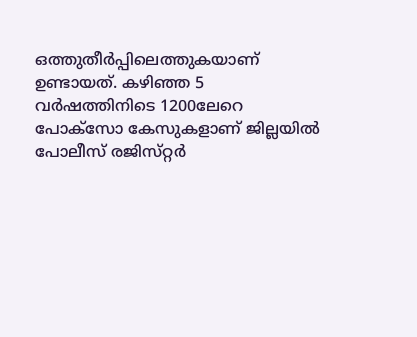ഒത്തുതീര്‍പ്പിലെത്തുകയാണ്‌ ഉണ്ടായത്‌. കഴിഞ്ഞ 5 വര്‍ഷത്തിനിടെ 1200ലേറെ പോക്‌സോ കേസുകളാണ്‌ ജില്ലയില്‍ പോലീസ്‌ രജിസ്‌റ്റര്‍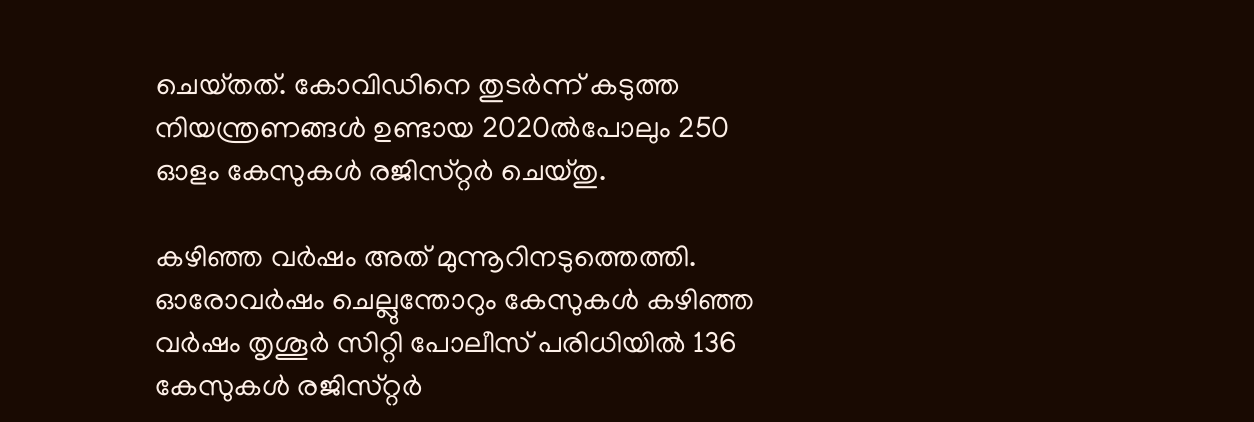ചെയ്‌തത്‌. കോവിഡിനെ തുടര്‍ന്ന്‌ കടുത്ത നിയന്ത്രണങ്ങള്‍ ഉണ്ടായ 2020ല്‍പോലും 250 ഓളം കേസുകള്‍ രജിസ്‌റ്റര്‍ ചെയ്‌തു.

കഴിഞ്ഞ വര്‍ഷം അത്‌ മുന്നൂറിനടുത്തെത്തി. ഓരോവര്‍ഷം ചെല്ലുന്തോറും കേസുകള്‍ കഴിഞ്ഞ വര്‍ഷം തൃശൂര്‍ സിറ്റി പോലീസ്‌ പരിധിയില്‍ 136 കേസുകള്‍ രജിസ്‌റ്റര്‍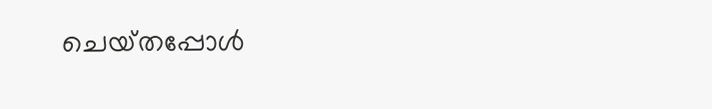ചെയ്‌തപ്പോള്‍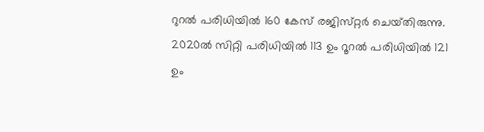റുറല്‍ പരിധിയില്‍ 160 കേസ്‌ രജിസ്‌റ്റര്‍ ചെയ്‌തിരുന്നു. 2020ല്‍ സിറ്റി പരിധിയില്‍ 113 ഉം റൂറല്‍ പരിധിയില്‍ 121 ഉം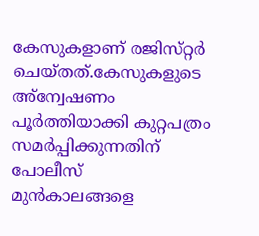കേസുകളാണ്‌ രജിസ്‌റ്റര്‍ ചെയ്‌തത്‌.കേസുകളുടെ അ്‌ന്വേഷണം പൂര്‍ത്തിയാക്കി കുറ്റപത്രം സമര്‍പ്പിക്കുന്നതിന്‌ പോലീസ്‌ മുന്‍കാലങ്ങളെ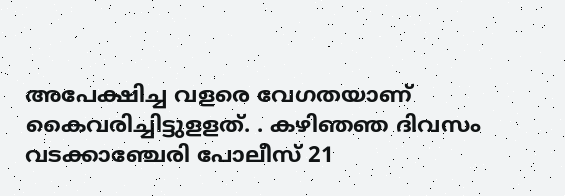അപേക്ഷിച്ച വളരെ വേഗതയാണ്‌ കൈവരിച്ചിട്ടുളളത്‌. . കഴിഞഞ ദിവസം വടക്കാഞ്ചേരി പോലീസ്‌ 21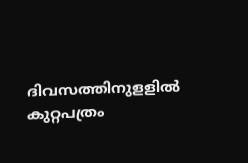ദിവസത്തിനുളളില്‍ കുറ്റപത്രം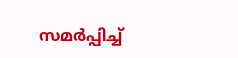സമര്‍പ്പിച്ച്‌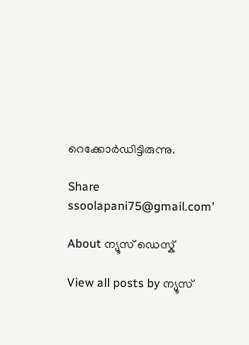റെക്കോര്‍ഡിട്ടിരുന്നു.

Share
ssoolapani75@gmail.com'

About ന്യൂസ് ഡെസ്ക്

View all posts by ന്യൂസ്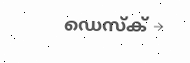ഡെസ്ക് →